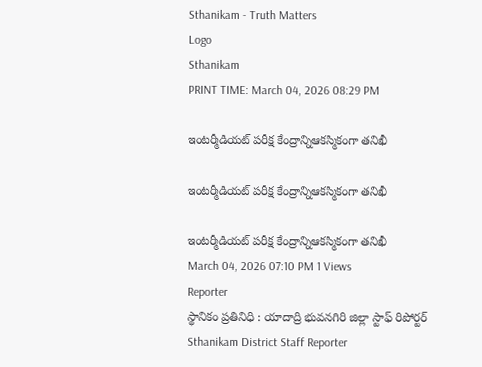Sthanikam - Truth Matters
Logo
Sthanikam
PRINT TIME: March 04, 2026 08:29 PM

ఇంటర్మీడియట్ పరీక్ష కేంద్రాన్నిఆకస్మికంగా తనిఖీ

ఇంటర్మీడియట్ పరీక్ష కేంద్రాన్నిఆకస్మికంగా తనిఖీ

ఇంటర్మీడియట్ పరీక్ష కేంద్రాన్నిఆకస్మికంగా తనిఖీ
March 04, 2026 07:10 PM 1 Views
Reporter
స్థానికం ప్రతినిధి : యాదాద్రి భువనగిరి జిల్లా స్టాఫ్ రిపోర్టర్
Sthanikam District Staff Reporter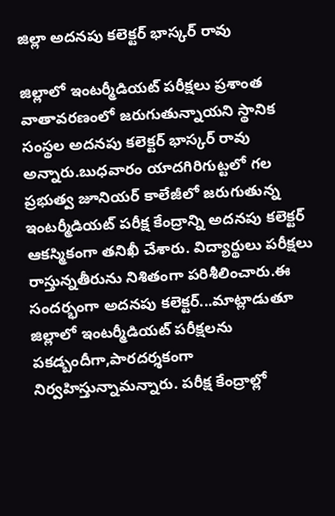జిల్లా అదనపు కలెక్టర్ భాస్కర్ రావు

జిల్లాలో ఇంటర్మీడియట్ పరీక్షలు ప్రశాంత వాతావరణంలో జరుగుతున్నాయని స్థానిక సంస్థల అదనపు కలెక్టర్ భాస్కర్ రావు అన్నారు.బుధవారం యాదగిరిగుట్టలో గల ప్రభుత్వ జూనియర్ కాలేజీలో జరుగుతున్న ఇంటర్మీడియట్ పరీక్ష కేంద్రాన్ని అదనపు కలెక్టర్ ఆకస్మికంగా తనిఖీ చేశారు. విద్యార్థులు పరీక్షలు రాస్తున్నతీరును నిశితంగా పరిశీలించారు.ఈ సందర్భంగా అదనపు కలెక్టర్...మాట్లాడుతూ జిల్లాలో ఇంటర్మీడియట్ పరీక్షలను పకడ్బందీగా,పారదర్శకంగా నిర్వహిస్తున్నామన్నారు. పరీక్ష కేంద్రాల్లో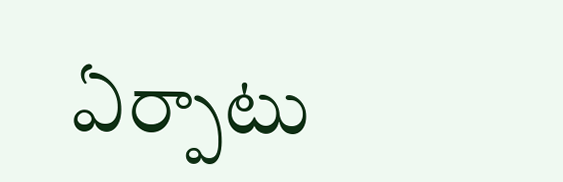ఏర్పాటు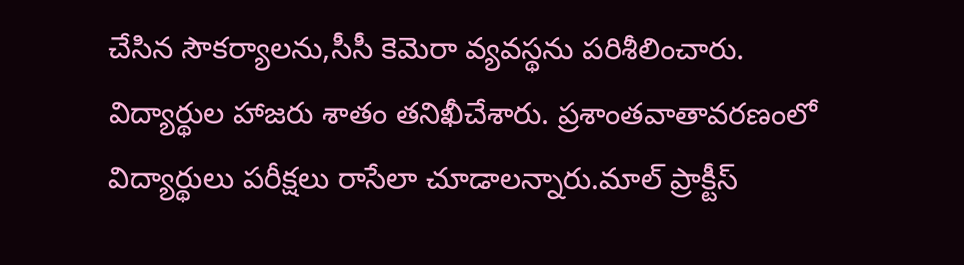చేసిన సౌకర్యాలను,సీసీ కెమెరా వ్యవస్థను పరిశీలించారు. విద్యార్థుల హాజరు శాతం తనిఖీచేశారు. ప్రశాంతవాతావరణంలో విద్యార్థులు పరీక్షలు రాసేలా చూడాలన్నారు.మాల్ ప్రాక్టీస్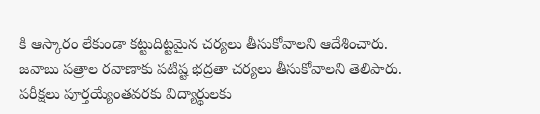కి ఆస్కారం లేకుండా కట్టుదిట్టమైన చర్యలు తీసుకోవాలని ఆదేశించారు. జవాబు పత్రాల రవాణాకు పటిష్ట భద్రతా చర్యలు తీసుకోవాలని తెలిపారు. పరీక్షలు పూర్తయ్యేంతవరకు విద్యార్థులకు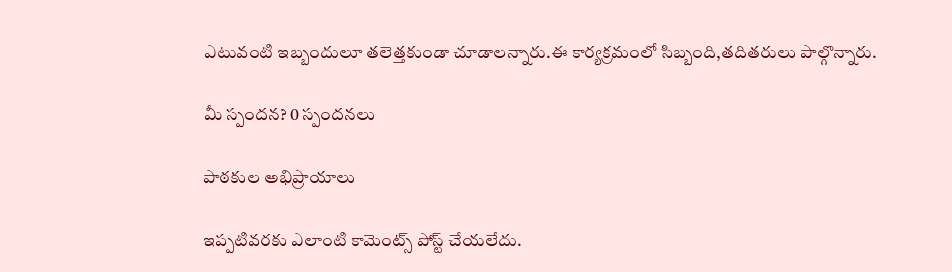ఎటువంటి ఇబ్బందులూ తలెత్తకుండా చూడాలన్నారు.ఈ కార్యక్రమంలో సిబ్బంది,తదితరులు పాల్గొన్నారు.

మీ స్పందన? 0 స్పందనలు

పాఠకుల అభిప్రాయాలు

ఇప్పటివరకు ఎలాంటి కామెంట్స్ పోస్ట్ చేయలేదు.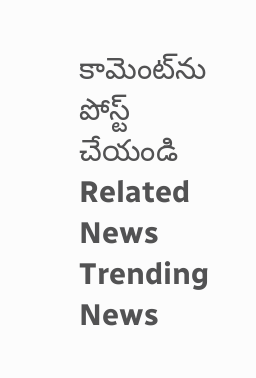కామెంట్‌ను పోస్ట్ చేయండి
Related News
Trending News